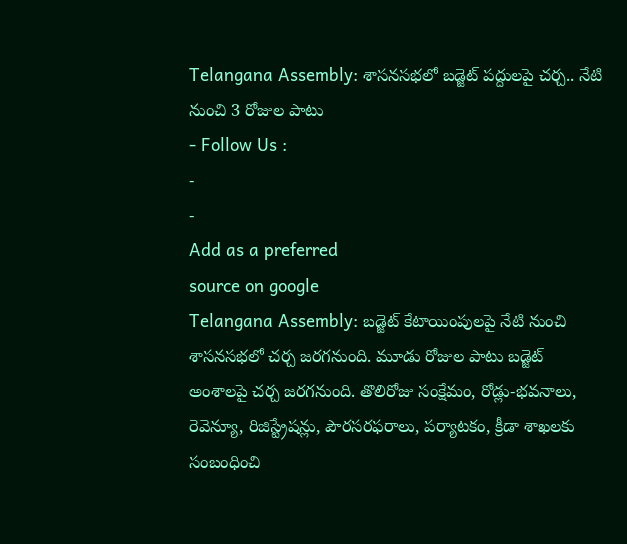Telangana Assembly: శాసనసభలో బడ్జెట్ పద్దులపై చర్చ.. నేటి నుంచి 3 రోజుల పాటు
- Follow Us :
-
-
Add as a preferred
source on google
Telangana Assembly: బడ్జెట్ కేటాయింపులపై నేటి నుంచి శాసనసభలో చర్చ జరగనుంది. మూడు రోజుల పాటు బడ్జెట్ అంశాలపై చర్చ జరగనుంది. తొలిరోజు సంక్షేమం, రోడ్లు-భవనాలు, రెవెన్యూ, రిజిస్ట్రేషన్లు, పౌరసరఫరాలు, పర్యాటకం, క్రీడా శాఖలకు సంబంధించి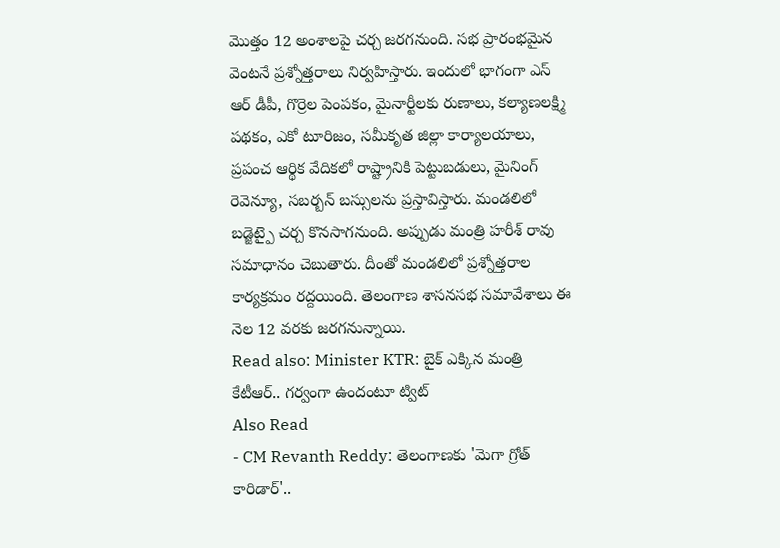మొత్తం 12 అంశాలపై చర్చ జరగనుంది. సభ ప్రారంభమైన వెంటనే ప్రశ్నోత్తరాలు నిర్వహిస్తారు. ఇందులో భాగంగా ఎస్ ఆర్ డీపీ, గొర్రెల పెంపకం, మైనార్టీలకు రుణాలు, కల్యాణలక్ష్మి పథకం, ఎకో టూరిజం, సమీకృత జిల్లా కార్యాలయాలు, ప్రపంచ ఆర్థిక వేదికలో రాష్ట్రానికి పెట్టుబడులు, మైనింగ్ రెవెన్యూ, సబర్బన్ బస్సులను ప్రస్తావిస్తారు. మండలిలో బడ్జెట్పై చర్చ కొనసాగనుంది. అప్పుడు మంత్రి హరీశ్ రావు సమాధానం చెబుతారు. దీంతో మండలిలో ప్రశ్నోత్తరాల కార్యక్రమం రద్దయింది. తెలంగాణ శాసనసభ సమావేశాలు ఈ నెల 12 వరకు జరగనున్నాయి.
Read also: Minister KTR: బైక్ ఎక్కిన మంత్రి కేటీఆర్.. గర్వంగా ఉందంటూ ట్విట్
Also Read
- CM Revanth Reddy: తెలంగాణకు 'మెగా గ్రోత్ కారిడార్'..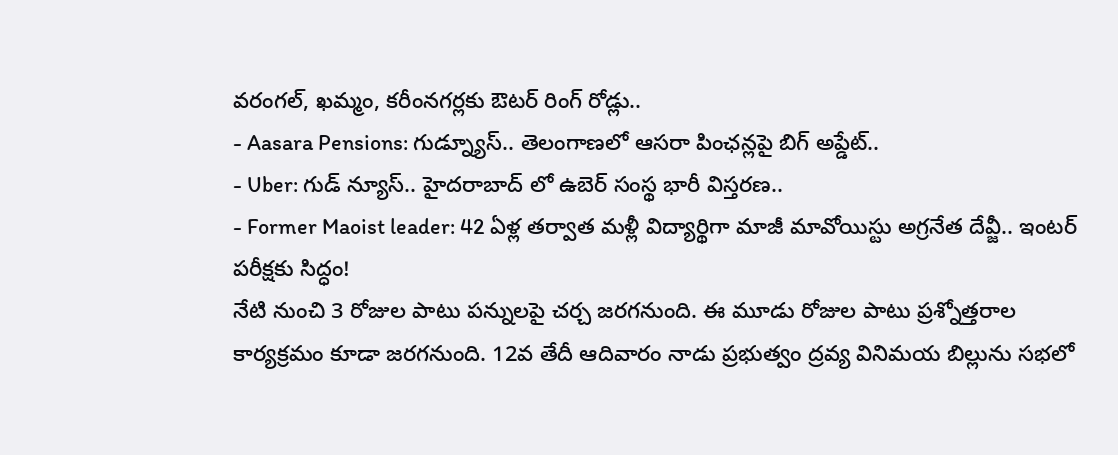వరంగల్, ఖమ్మం, కరీంనగర్లకు ఔటర్ రింగ్ రోడ్లు..
- Aasara Pensions: గుడ్న్యూస్.. తెలంగాణలో ఆసరా పింఛన్లపై బిగ్ అప్డేట్..
- Uber: గుడ్ న్యూస్.. హైదరాబాద్ లో ఉబెర్ సంస్థ భారీ విస్తరణ..
- Former Maoist leader: 42 ఏళ్ల తర్వాత మళ్లీ విద్యార్థిగా మాజీ మావోయిస్టు అగ్రనేత దేవ్జీ.. ఇంటర్ పరీక్షకు సిద్ధం!
నేటి నుంచి 3 రోజుల పాటు పన్నులపై చర్చ జరగనుంది. ఈ మూడు రోజుల పాటు ప్రశ్నోత్తరాల కార్యక్రమం కూడా జరగనుంది. 12వ తేదీ ఆదివారం నాడు ప్రభుత్వం ద్రవ్య వినిమయ బిల్లును సభలో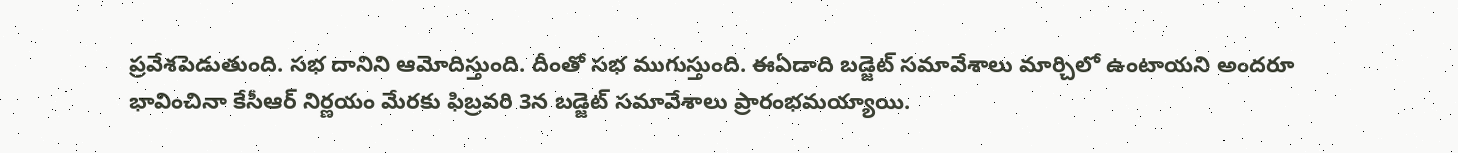ప్రవేశపెడుతుంది. సభ దానిని ఆమోదిస్తుంది. దీంతో సభ ముగుస్తుంది. ఈఏడాది బడ్జెట్ సమావేశాలు మార్చిలో ఉంటాయని అందరూ భావించినా కేసీఆర్ నిర్ణయం మేరకు ఫిబ్రవరి 3న బడ్జెట్ సమావేశాలు ప్రారంభమయ్యాయి.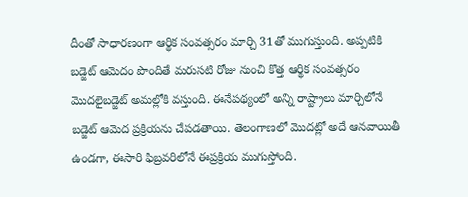దీంతో సాధారణంగా ఆర్థిక సంవత్సరం మార్చి 31తో ముగుస్తుంది. అప్పటికి బడ్జెట్ ఆమెదం పొందితే మరుసటి రోజు నుంచి కొత్త ఆర్థిక సంవత్సరం మొదలైబడ్జెట్ అమల్లోకి వస్తుంది. ఈనేపథ్యంలో అన్ని రాష్ట్రాలు మార్చిలోనే బడ్జెట్ ఆమెద ప్రక్రియను చేపడతాయి. తెలంగాణలో మొదట్లో అదే ఆనవాయితీ ఉండగా, ఈసారి ఫిబ్రవరిలోనే ఈప్రక్రియ ముగుస్తోంది.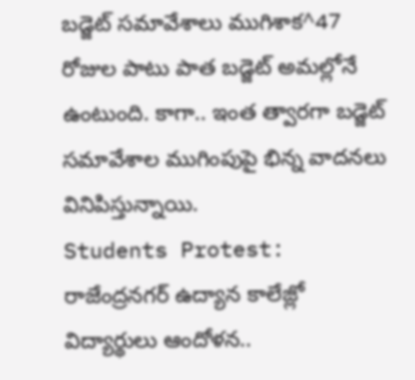బడ్జెట్ సమావేశాలు ముగిశాక^47 రోజుల పాటు పాత బడ్జెట్ అమల్లోనే ఉంటుంది. కాగా.. ఇంత త్వారగా బడ్జెట్ సమావేశాల ముగింపుపై భిన్న వాదనలు వినిపిస్తున్నాయి.
Students Protest: రాజేంద్రనగర్ ఉద్యాన కాలేజ్లో విద్యార్థులు ఆందోళన..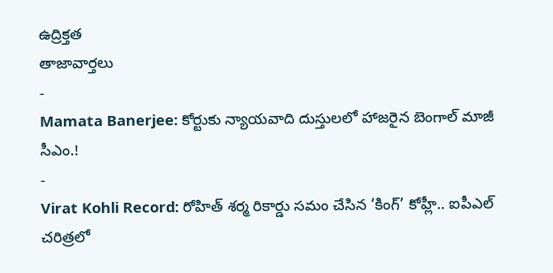ఉద్రిక్తత
తాజావార్తలు
-
Mamata Banerjee: కోర్టుకు న్యాయవాది దుస్తులలో హాజరైన బెంగాల్ మాజీ సీఎం.!
-
Virat Kohli Record: రోహిత్ శర్మ రికార్డు సమం చేసిన ‘కింగ్’ కోహ్లీ.. ఐపీఎల్ చరిత్రలో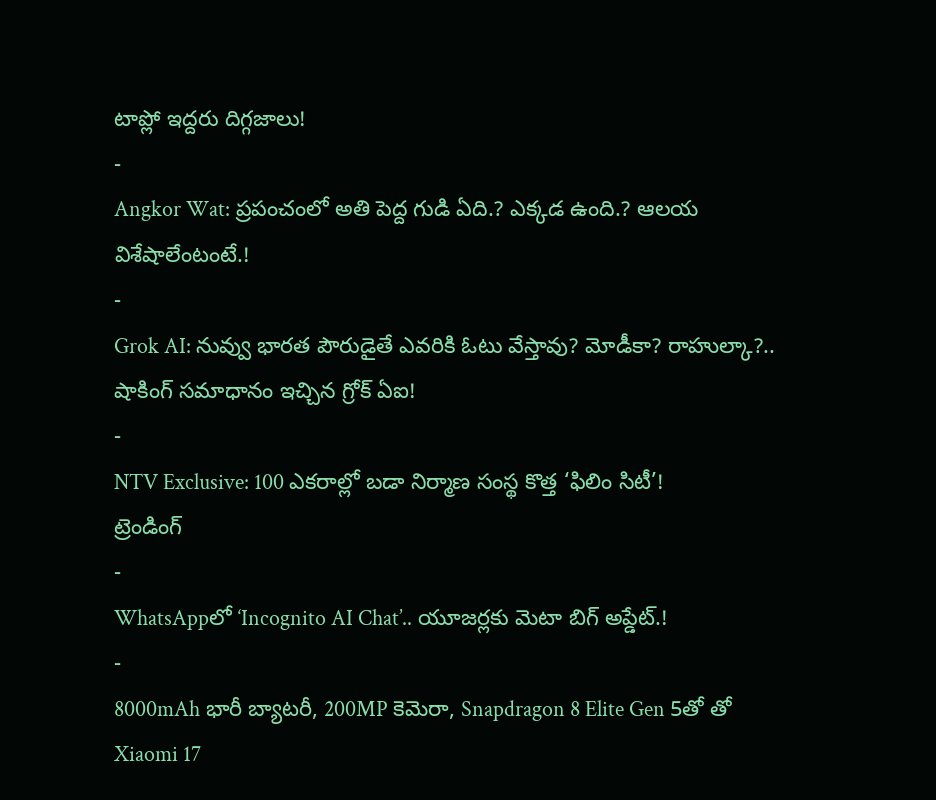టాప్లో ఇద్దరు దిగ్గజాలు!
-
Angkor Wat: ప్రపంచంలో అతి పెద్ద గుడి ఏది.? ఎక్కడ ఉంది.? ఆలయ విశేషాలేంటంటే.!
-
Grok AI: నువ్వు భారత పౌరుడైతే ఎవరికి ఓటు వేస్తావు? మోడీకా? రాహుల్కా?.. షాకింగ్ సమాధానం ఇచ్చిన గ్రోక్ ఏఐ!
-
NTV Exclusive: 100 ఎకరాల్లో బడా నిర్మాణ సంస్థ కొత్త ‘ఫిలిం సిటీ’!
ట్రెండింగ్
-
WhatsAppలో ‘Incognito AI Chat’.. యూజర్లకు మెటా బిగ్ అప్డేట్.!
-
8000mAh భారీ బ్యాటరీ, 200MP కెమెరా, Snapdragon 8 Elite Gen 5తో తో Xiaomi 17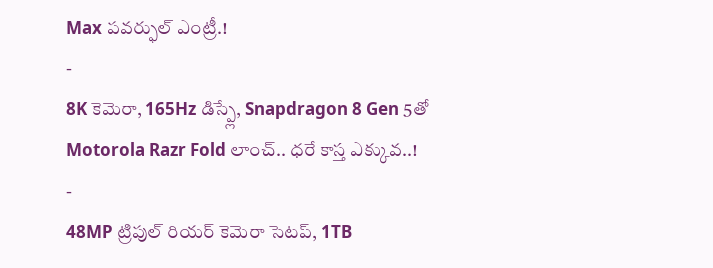Max పవర్ఫుల్ ఎంట్రీ.!
-
8K కెమెరా, 165Hz డిస్ప్లే, Snapdragon 8 Gen 5తో Motorola Razr Fold లాంచ్.. ధరే కాస్త ఎక్కువ..!
-
48MP ట్రిపుల్ రియర్ కెమెరా సెటప్, 1TB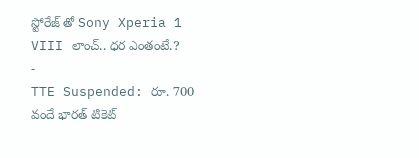స్టోరేజ్ తో Sony Xperia 1 VIII లాంచ్.. ధర ఎంతంటే.?
-
TTE Suspended: రూ. 700 వందే భారత్ టికెట్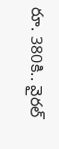రూ. 380కి.. వైరల్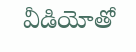వీడియోతో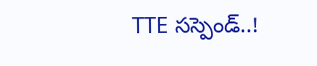TTE సస్పెండ్..!